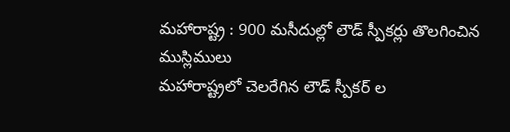మహారాష్ట్ర : 900 మసీదుల్లో లౌడ్ స్పీకర్లు తొలగించిన ముస్లిములు
మహారాష్ట్రలో చెలరేగిన లౌడ్ స్పీకర్ ల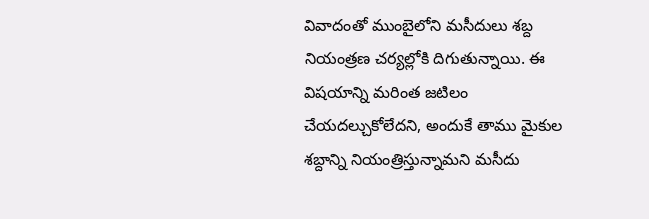వివాదంతో ముంబైలోని మసీదులు శబ్ద నియంత్రణ చర్యల్లోకి దిగుతున్నాయి. ఈ విషయాన్ని మరింత జటిలం చేయదల్చుకోలేదని, అందుకే తాము మైకుల శబ్దాన్ని నియంత్రిస్తున్నామని మసీదు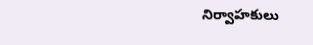నిర్వాహకులు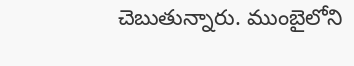చెబుతున్నారు. ముంబైలోని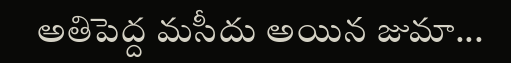అతిపెద్ద మసీదు అయిన జుమా...